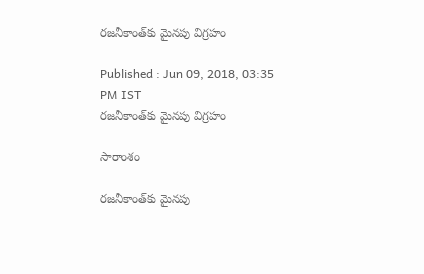రజనీకాంత్‌కు మైనపు విగ్రహం

Published : Jun 09, 2018, 03:35 PM IST
రజనీకాంత్‌కు మైనపు విగ్రహం

సారాంశం

రజనీకాంత్‌కు మైనపు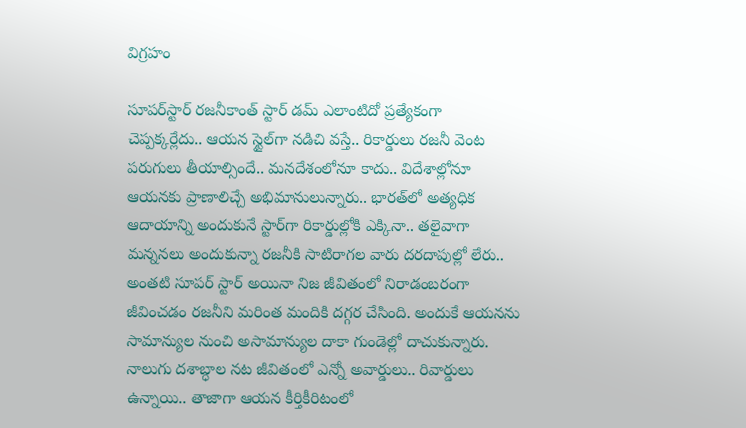విగ్రహం

సూపర్‌స్టార్ రజనీకాంత్ స్టార్ డమ్ ఎలాంటిదో ప్రత్యేకంగా చెప్పక్కర్లేదు.. ఆయన స్టైల్‌గా నడిచి వస్తే.. రికార్డులు రజనీ వెంట పరుగులు తీయాల్సిందే.. మనదేశంలోనూ కాదు.. విదేశాల్లోనూ ఆయనకు ప్రాణాలిచ్చే అభిమానులున్నారు.. భారత్‌లో అత్యధిక ఆదాయాన్ని అందుకునే స్టార్‌గా రికార్డుల్లోకి ఎక్కినా.. తలైవాగా మన్ననలు అందుకున్నా రజనీకి సాటిరాగల వారు దరదాపుల్లో లేరు.. అంతటి సూపర్ స్టార్ అయినా నిజ జీవితంలో నిరాడంబరంగా జీవించడం రజనీని మరింత మందికి దగ్గర చేసింది. అందుకే ఆయనను సామాన్యుల నుంచి అసామాన్యుల దాకా గుండెల్లో దాచుకున్నారు. నాలుగు దశాబ్ధాల నట జీవితంలో ఎన్నో అవార్డులు.. రివార్డులు ఉన్నాయి.. తాజాగా ఆయన కీర్తికీరిటంలో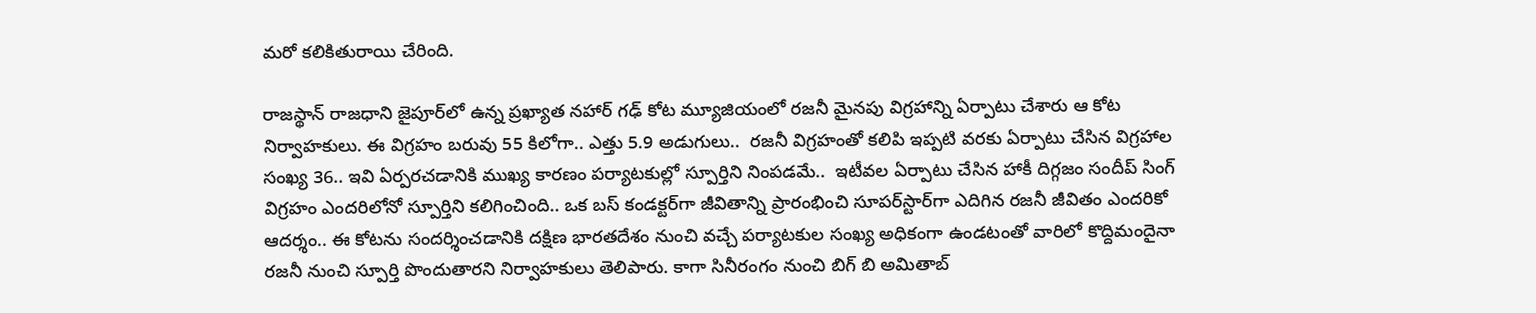మరో కలికితురాయి చేరింది.

రాజస్థాన్‌ రాజధాని జైపూర్‌లో ఉన్న ప్రఖ్యాత నహార్ గఢ్ కోట మ్యూజియంలో రజనీ మైనపు విగ్రహాన్ని ఏర్పాటు చేశారు ఆ కోట నిర్వాహకులు. ఈ విగ్రహం బరువు 55 కిలోగా.. ఎత్తు 5.9 అడుగులు..  రజనీ విగ్రహంతో కలిపి ఇప్పటి వరకు ఏర్పాటు చేసిన విగ్రహాల సంఖ్య 36.. ఇవి ఏర్పరచడానికి ముఖ్య కారణం పర్యాటకుల్లో స్పూర్తిని నింపడమే..  ఇటీవల ఏర్పాటు చేసిన హాకీ దిగ్గజం సందీప్ సింగ్ విగ్రహం ఎందరిలోనో స్పూర్తిని కలిగించింది.. ఒక బస్ కండక్టర్‌‌గా జీవితాన్ని ప్రారంభించి సూపర్‌స్టార్‌గా ఎదిగిన రజనీ జీవితం ఎందరికో ఆదర్శం.. ఈ కోటను సందర్శించడానికి దక్షిణ భారతదేశం నుంచి వచ్చే పర్యాటకుల సంఖ్య అధికంగా ఉండటంతో వారిలో కొద్దిమందైనా రజనీ నుంచి స్పూర్తి పొందుతారని నిర్వాహకులు తెలిపారు. కాగా సినీరంగం నుంచి బిగ్ బి అమితాబ్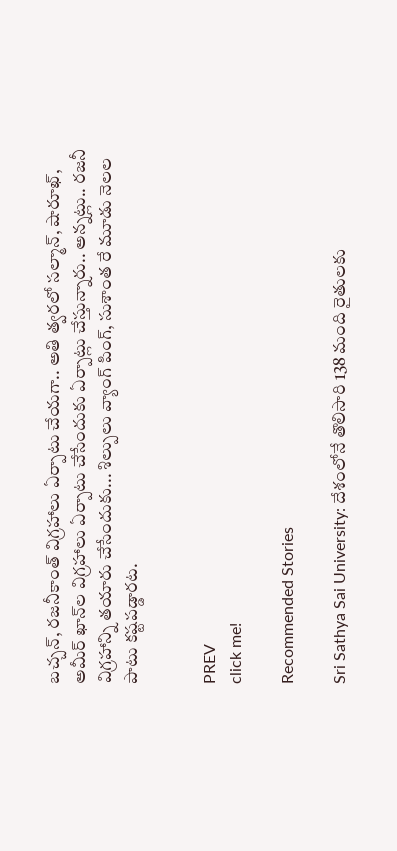బచ్చన్, రజనీకాంత్ విగ్రహాలు ఏర్పాటు చేయగా.. అతి త్వరలో సల్మాన్, షారూఖ్, అమీర్ ఖాన్‌ల విగ్రహాలు ఏర్పాటు చేసేందుకు ఏర్పాట్లు చేస్తున్నారు.. అన్నట్లు.. రజనీ విగ్రహాన్ని తయారు చేసేందుకు... శిల్పులు వ్యాంగ్ పింగ్, సుశాంత రే మూడు నెలల పాటు కష్టపడ్డారట.


PREV
click me!

Recommended Stories

Sri Sathya Sai University: దేశంలోనే తొలిసారి 138 మంది రైతులకు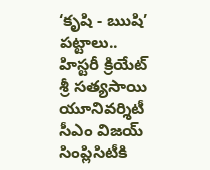‘కృషి - ఋషి’ పట్టాలు.. హిస్టరీ క్రియేట్ శ్రీ సత్యసాయి యూనివర్శిటీ
సీఎం విజయ్ సింప్లిసిటీకి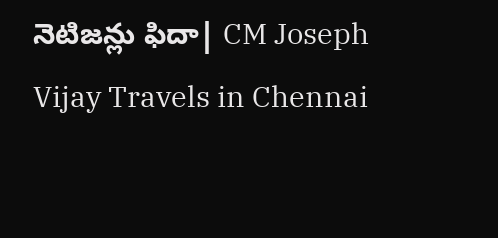నెటిజన్లు ఫిదా| CM Joseph Vijay Travels in Chennai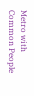Metro with Common People